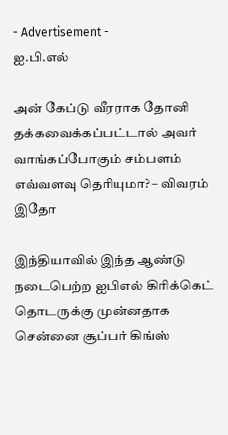- Advertisement -
ஐ.பி.எல்

அன் கேப்டு வீரராக தோனி தக்கவைக்கப்பட்டால் அவர் வாங்கப்போகும் சம்பளம் எவ்வளவு தெரியுமா? – விவரம் இதோ

இந்தியாவில் இந்த ஆண்டு நடைபெற்ற ஐபிஎல் கிரிக்கெட் தொடருக்கு முன்னதாக சென்னை சூப்பர் கிங்ஸ்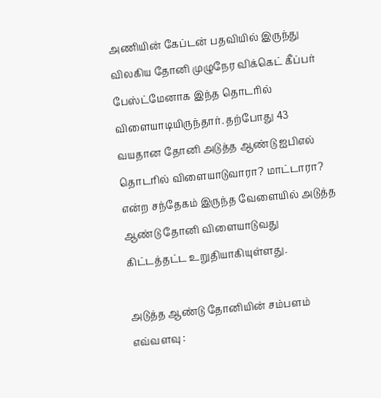அணியின் கேப்டன் பதவியில் இருந்து விலகிய தோனி முழுநேர விக்கெட் கீப்பர் பேஸ்ட்மேனாக இந்த தொடரில் விளையாடியிருந்தார். தற்போது 43 வயதான தோனி அடுத்த ஆண்டு ஐபிஎல் தொடரில் விளையாடுவாரா? மாட்டாரா? என்ற சந்தேகம் இருந்த வேளையில் அடுத்த ஆண்டு தோனி விளையாடுவது கிட்டத்தட்ட உறுதியாகியுள்ளது.

அடுத்த ஆண்டு தோனியின் சம்பளம் எவ்வளவு :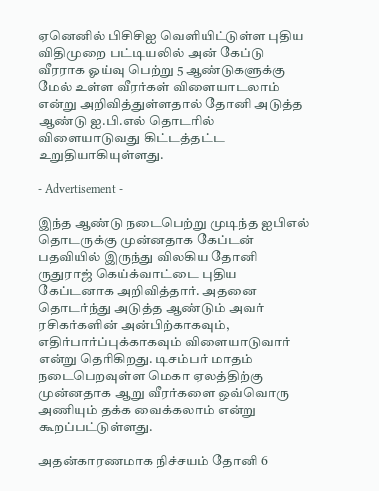ஏனெனில் பிசிசிஐ வெளியிட்டுள்ள புதிய விதிமுறை பட்டியலில் அன் கேப்டு வீரராக ஓய்வு பெற்று 5 ஆண்டுகளுக்கு மேல் உள்ள வீரர்கள் விளையாடலாம் என்று அறிவித்துள்ளதால் தோனி அடுத்த ஆண்டு ஐ.பி.எல் தொடரில் விளையாடுவது கிட்டத்தட்ட உறுதியாகியுள்ளது.

- Advertisement -

இந்த ஆண்டு நடைபெற்று முடிந்த ஐபிஎல் தொடருக்கு முன்னதாக கேப்டன் பதவியில் இருந்து விலகிய தோனி ருதுராஜ் கெய்க்வாட்டை புதிய கேப்டனாக அறிவித்தார். அதனை தொடர்ந்து அடுத்த ஆண்டும் அவர் ரசிகர்களின் அன்பிற்காகவும், எதிர்பார்ப்புக்காகவும் விளையாடுவார் என்று தெரிகிறது. டிசம்பர் மாதம் நடைபெறவுள்ள மெகா ஏலத்திற்கு முன்னதாக ஆறு வீரர்களை ஒவ்வொரு அணியும் தக்க வைக்கலாம் என்று கூறப்பட்டுள்ளது.

அதன்காரணமாக நிச்சயம் தோனி 6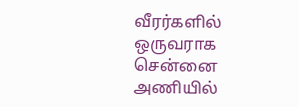வீரர்களில் ஒருவராக சென்னை அணியில்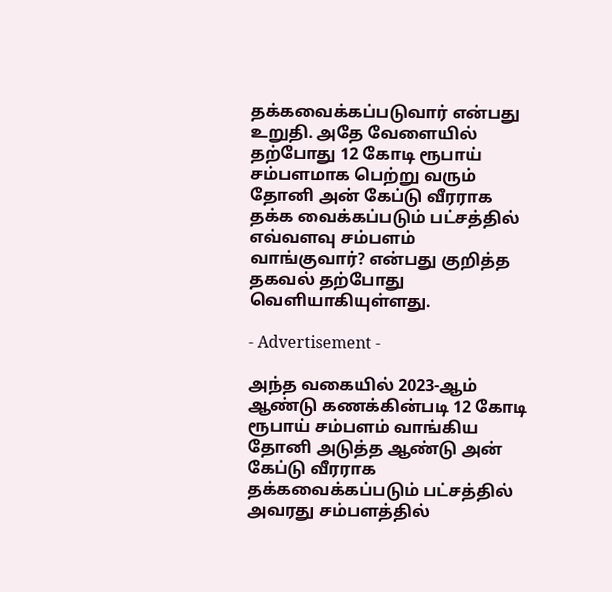தக்கவைக்கப்படுவார் என்பது உறுதி. அதே வேளையில் தற்போது 12 கோடி ரூபாய் சம்பளமாக பெற்று வரும் தோனி அன் கேப்டு வீரராக தக்க வைக்கப்படும் பட்சத்தில் எவ்வளவு சம்பளம் வாங்குவார்? என்பது குறித்த தகவல் தற்போது வெளியாகியுள்ளது.

- Advertisement -

அந்த வகையில் 2023-ஆம் ஆண்டு கணக்கின்படி 12 கோடி ரூபாய் சம்பளம் வாங்கிய தோனி அடுத்த ஆண்டு அன் கேப்டு வீரராக தக்கவைக்கப்படும் பட்சத்தில் அவரது சம்பளத்தில்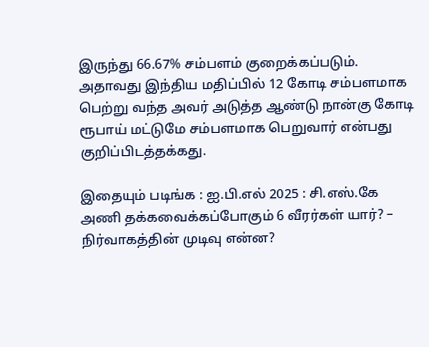இருந்து 66.67% சம்பளம் குறைக்கப்படும். அதாவது இந்திய மதிப்பில் 12 கோடி சம்பளமாக பெற்று வந்த அவர் அடுத்த ஆண்டு நான்கு கோடி ரூபாய் மட்டுமே சம்பளமாக பெறுவார் என்பது குறிப்பிடத்தக்கது.

இதையும் படிங்க : ஐ.பி.எல் 2025 : சி.எஸ்.கே அணி தக்கவைக்கப்போகும் 6 வீரர்கள் யார்? – நிர்வாகத்தின் முடிவு என்ன?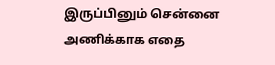இருப்பினும் சென்னை அணிக்காக எதை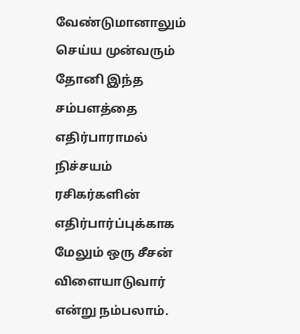வேண்டுமானாலும் செய்ய முன்வரும் தோனி இந்த சம்பளத்தை எதிர்பாராமல் நிச்சயம் ரசிகர்களின் எதிர்பார்ப்புக்காக மேலும் ஒரு சீசன் விளையாடுவார் என்று நம்பலாம்.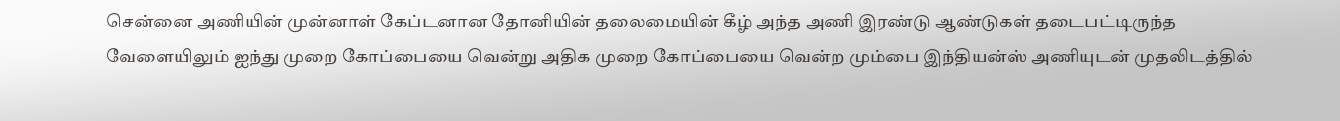சென்னை அணியின் முன்னாள் கேப்டனான தோனியின் தலைமையின் கீழ் அந்த அணி இரண்டு ஆண்டுகள் தடைபட்டிருந்த வேளையிலும் ஐந்து முறை கோப்பையை வென்று அதிக முறை கோப்பையை வென்ற மும்பை இந்தியன்ஸ் அணியுடன் முதலிடத்தில்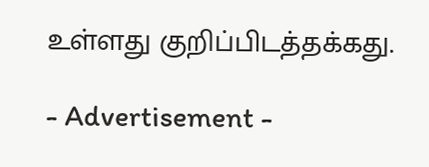உள்ளது குறிப்பிடத்தக்கது.

- Advertisement -